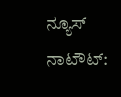ನ್ಯೂಸ್ ನಾಟೌಟ್: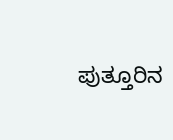ಪುತ್ತೂರಿನ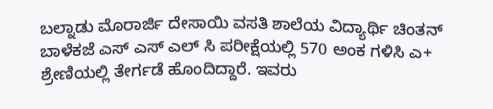ಬಲ್ನಾಡು ಮೊರಾರ್ಜಿ ದೇಸಾಯಿ ವಸತಿ ಶಾಲೆಯ ವಿದ್ಯಾರ್ಥಿ ಚಿಂತನ್ ಬಾಳೆಕಜೆ ಎಸ್ ಎಸ್ ಎಲ್ ಸಿ ಪರೀಕ್ಷೆಯಲ್ಲಿ 570 ಅಂಕ ಗಳಿಸಿ ಎ+ ಶ್ರೇಣಿಯಲ್ಲಿ ತೇರ್ಗಡೆ ಹೊಂದಿದ್ದಾರೆ. ಇವರು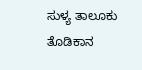ಸುಳ್ಯ ತಾಲೂಕು ತೊಡಿಕಾನ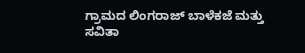ಗ್ರಾಮದ ಲಿಂಗರಾಜ್ ಬಾಳೆಕಜೆ ಮತ್ತು ಸವಿತಾ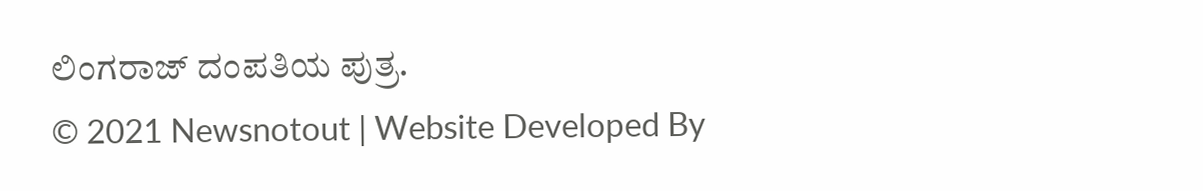ಲಿಂಗರಾಜ್ ದಂಪತಿಯ ಪುತ್ರ.
© 2021 Newsnotout | Website Developed By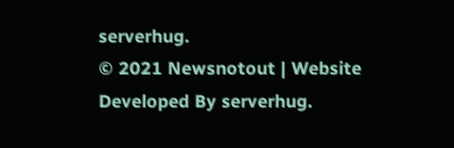serverhug.
© 2021 Newsnotout | Website Developed By serverhug.